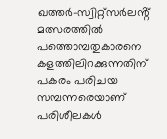ഖത്തർ-സ്വിറ്റ്സർലൻ്റ് മത്സരത്തിൽ പത്തൊമ്പതുകാരനെ കളത്തിലിറക്കുന്നതിന് പകരം പരിചയ സമ്പന്നരെയാണ് പരിശീലകൾ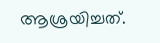ആശ്രയിച്ചത്.